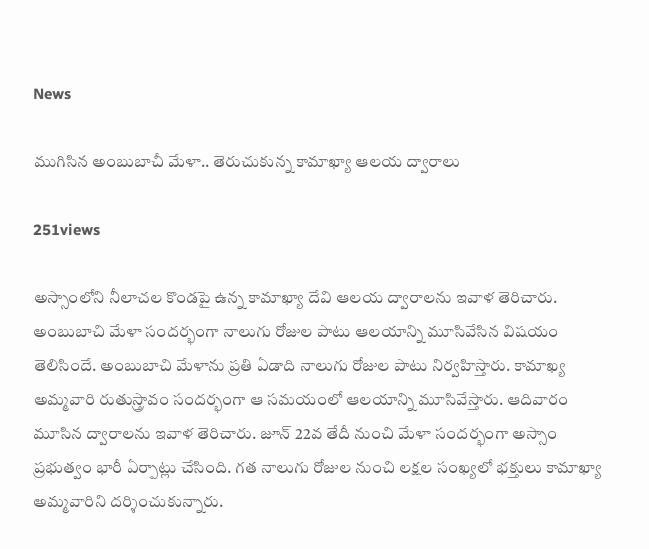News

ముగిసిన అంబుబాచీ మేళా.. తెరుచుకున్న కామాఖ్యా ఆల‌య ద్వారాలు

251views

అస్సాంలోని నీలాచ‌ల కొండ‌పై ఉన్న కామాఖ్యా దేవి ఆల‌య ద్వారాల‌ను ఇవాళ తెరిచారు. అంబుబాచి మేళా సంద‌ర్భంగా నాలుగు రోజుల పాటు ఆల‌యాన్ని మూసివేసిన విష‌యం తెలిసిందే. అంబుబాచి మేళాను ప్ర‌తి ఏడాది నాలుగు రోజుల పాటు నిర్వ‌హిస్తారు. కామాఖ్య అమ్మవారి రుతుస్త్రావం సంద‌ర్భంగా ఆ స‌మ‌యంలో ఆల‌యాన్ని మూసివేస్తారు. ఆదివారం మూసిన ద్వారాల‌ను ఇవాళ తెరిచారు. జూన్ 22వ తేదీ నుంచి మేళా సంద‌ర్భంగా అస్సాం ప్ర‌భుత్వం భారీ ఏర్పాట్లు చేసింది. గ‌త నాలుగు రోజుల నుంచి ల‌క్ష‌ల సంఖ్య‌లో భ‌క్తులు కామాఖ్యా అమ్మ‌వారిని ద‌ర్శించుకున్నారు.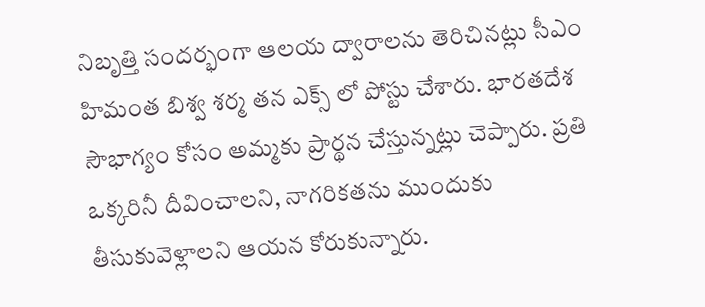నిబృత్తి సంద‌ర్భంగా ఆల‌య ద్వారాల‌ను తెరిచిన‌ట్లు సీఎం హిమంత బిశ్వ శ‌ర్మ త‌న ఎక్స్ లో పోస్టు చేశారు. భార‌తదేశ సౌభాగ్యం కోసం అమ్మ‌కు ప్రార్థ‌న చేస్తున్న‌ట్లు చెప్పారు. ప్ర‌తి ఒక్క‌రినీ దీవించాల‌ని, నాగ‌రిక‌త‌ను ముందుకు తీసుకువెళ్లాల‌ని ఆయ‌న కోరుకున్నారు.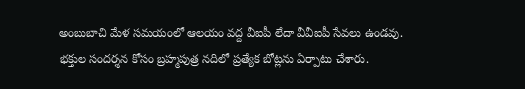అంబుబాచి మేళ స‌మ‌యంలో ఆల‌యం వ‌ద్ద వీఐపీ లేదా వీవీఐపీ సేవ‌లు ఉండ‌వు. భ‌క్తుల సంద‌ర్శ‌న కోసం బ్ర‌హ్మ‌పుత్ర న‌దిలో ప్ర‌త్యేక బోట్ల‌ను ఏర్పాటు చేశారు.